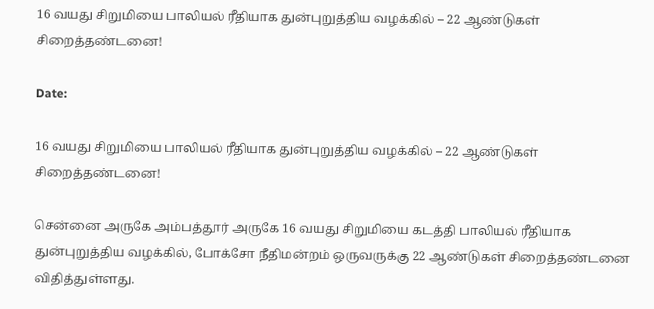16 வயது சிறுமியை பாலியல் ரீதியாக துன்புறுத்திய வழக்கில் – 22 ஆண்டுகள் சிறைத்தண்டனை!

Date:

16 வயது சிறுமியை பாலியல் ரீதியாக துன்புறுத்திய வழக்கில் – 22 ஆண்டுகள் சிறைத்தண்டனை!

சென்னை அருகே அம்பத்தூர் அருகே 16 வயது சிறுமியை கடத்தி பாலியல் ரீதியாக துன்புறுத்திய வழக்கில், போக்சோ நீதிமன்றம் ஒருவருக்கு 22 ஆண்டுகள் சிறைத்தண்டனை விதித்துள்ளது.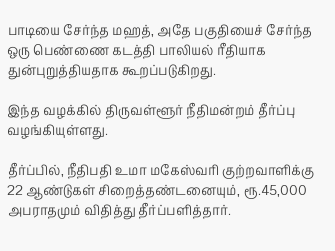பாடியை சேர்ந்த மஹத், அதே பகுதியைச் சேர்ந்த ஒரு பெண்ணை கடத்தி பாலியல் ரீதியாக துன்புறுத்தியதாக கூறப்படுகிறது.

இந்த வழக்கில் திருவள்ளூர் நீதிமன்றம் தீர்ப்பு வழங்கியுள்ளது.

தீர்ப்பில், நீதிபதி உமா மகேஸ்வரி குற்றவாளிக்கு 22 ஆண்டுகள் சிறைத்தண்டனையும், ரூ.45,000 அபராதமும் விதித்து தீர்ப்பளித்தார்.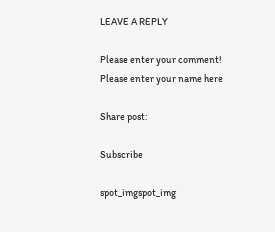LEAVE A REPLY

Please enter your comment!
Please enter your name here

Share post:

Subscribe

spot_imgspot_img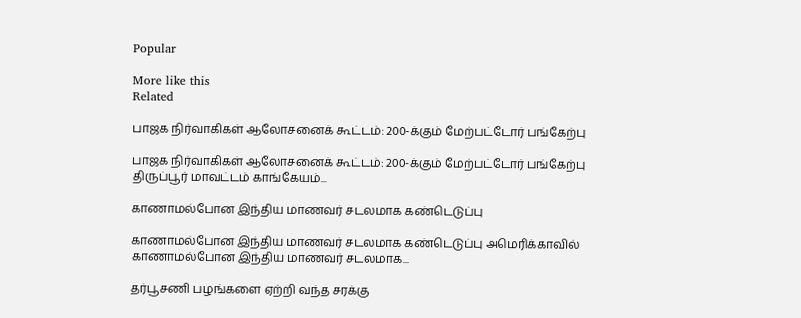Popular

More like this
Related

பாஜக நிர்வாகிகள் ஆலோசனைக் கூட்டம்: 200-க்கும் மேற்பட்டோர் பங்கேற்பு

பாஜக நிர்வாகிகள் ஆலோசனைக் கூட்டம்: 200-க்கும் மேற்பட்டோர் பங்கேற்பு திருப்பூர் மாவட்டம் காங்கேயம்...

காணாமல்போன இந்திய மாணவர் சடலமாக கண்டெடுப்பு

காணாமல்போன இந்திய மாணவர் சடலமாக கண்டெடுப்பு அமெரிக்காவில் காணாமல்போன இந்திய மாணவர் சடலமாக...

தர்பூசணி பழங்களை ஏற்றி வந்த சரக்கு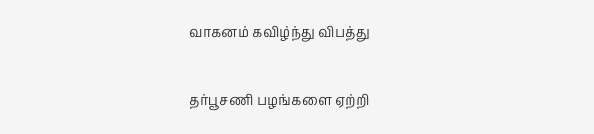வாகனம் கவிழ்ந்து விபத்து

தர்பூசணி பழங்களை ஏற்றி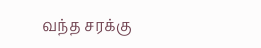வந்த சரக்கு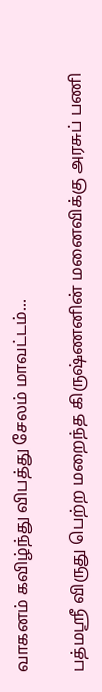வாகனம் கவிழ்ந்து விபத்து சேலம் மாவட்டம்...

பத்மஸ்ரீ விருது பெற்ற மறைந்த கிருஷ்ணனின் மனைவிக்கு அரசுப் பணி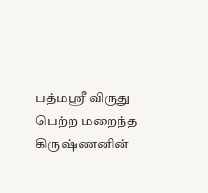பத்மஸ்ரீ விருது பெற்ற மறைந்த கிருஷ்ணனின்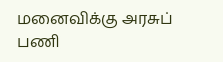மனைவிக்கு அரசுப் பணி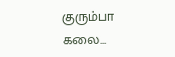குரும்பா கலை...